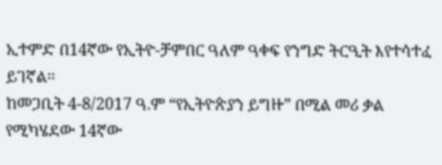ኢተምድ በ14ኛው የኢትዮ-ቻምበር ዓለም ዓቀፍ የንግድ ትርዒት እየተሳተፈ ይገኛል፡፡
ከመጋቢት 4‐8/2017 ዓ.ም “የኢትዮጵያን ይግዙ” በሚል መሪ ቃል የሚካሄደው 14ኛው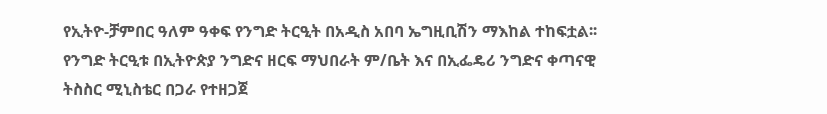የኢትዮ-ቻምበር ዓለም ዓቀፍ የንግድ ትርዒት በአዲስ አበባ ኤግዚቢሽን ማእከል ተከፍቷል፡፡ የንግድ ትርዒቱ በኢትዮጵያ ንግድና ዘርፍ ማህበራት ም/ቤት እና በኢፌዴሪ ንግድና ቀጣናዊ ትስስር ሚኒስቴር በጋራ የተዘጋጀ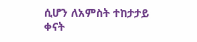ሲሆን ለአምስት ተከታታይ ቀናት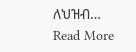ለህዝብ…
Read More